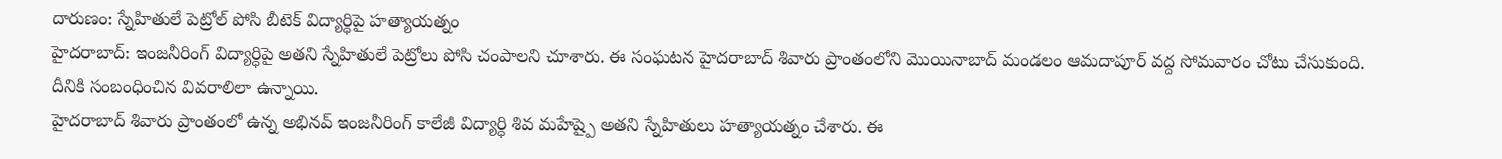దారుణం: స్నేహితులే పెట్రోల్ పోసి బీటెక్ విద్యార్ధిపై హత్యాయత్నం
హైదరాబాద్: ఇంజనీరింగ్ విద్యార్ధిపై అతని స్నేహితులే పెట్రోలు పోసి చంపాలని చూశారు. ఈ సంఘటన హైదరాబాద్ శివారు ప్రాంతంలోని మొయినాబాద్ మండలం ఆమదాపూర్ వద్ద సోమవారం చోటు చేసుకుంది. దీనికి సంబంధించిన వివరాలిలా ఉన్నాయి.
హైదరాబాద్ శివారు ప్రాంతంలో ఉన్న అభినవ్ ఇంజనీరింగ్ కాలేజీ విద్యార్ధి శివ మహేష్పై అతని స్నేహితులు హత్యాయత్నం చేశారు. ఈ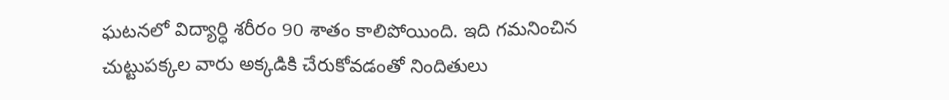ఘటనలో విద్యార్ధి శరీరం 90 శాతం కాలిపోయింది. ఇది గమనించిన చుట్టుపక్కల వారు అక్కడికి చేరుకోవడంతో నిందితులు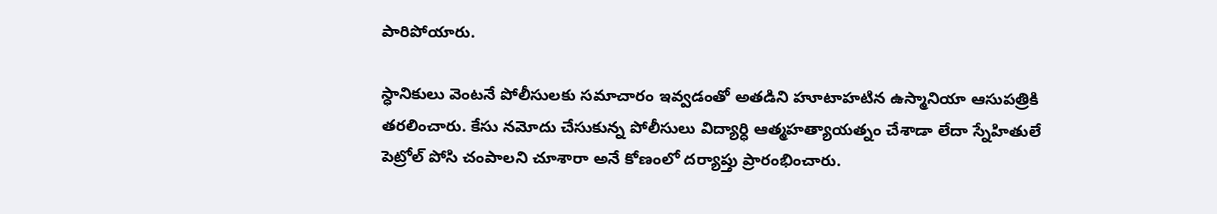పారిపోయారు.

స్ధానికులు వెంటనే పోలీసులకు సమాచారం ఇవ్వడంతో అతడిని హూటాహటిన ఉస్మానియా ఆసుపత్రికి తరలించారు. కేసు నమోదు చేసుకున్న పోలీసులు విద్యార్ధి ఆత్మహత్యాయత్నం చేశాడా లేదా స్నేహితులే పెట్రోల్ పోసి చంపాలని చూశారా అనే కోణంలో దర్యాప్తు ప్రారంభించారు.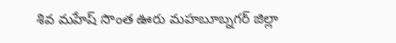శివ మహేష్ సొంత ఊరు మహబూబ్నగర్ జిల్లా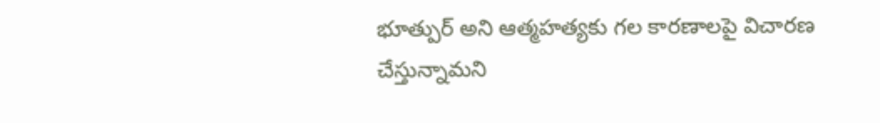భూత్పుర్ అని ఆత్మహత్యకు గల కారణాలపై విచారణ చేస్తున్నామని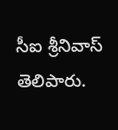సీఐ శ్రీనివాస్ తెలిపారు.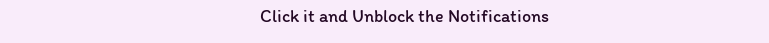Click it and Unblock the Notifications